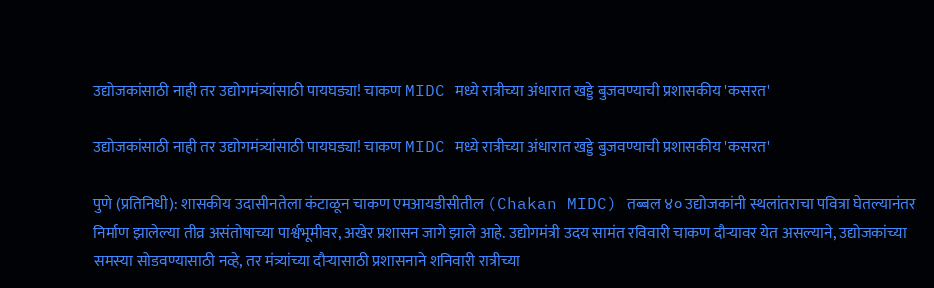उद्योजकांसाठी नाही तर उद्योगमंत्र्यांसाठी पायघड्या! चाकण MIDC मध्ये रात्रीच्या अंधारात खड्डे बुजवण्याची प्रशासकीय 'कसरत'

उद्योजकांसाठी नाही तर उद्योगमंत्र्यांसाठी पायघड्या! चाकण MIDC मध्ये रात्रीच्या अंधारात खड्डे बुजवण्याची प्रशासकीय 'कसरत'

पुणे (प्रतिनिधी): शासकीय उदासीनतेला कंटाळून चाकण एमआयडीसीतील (Chakan MIDC) तब्बल ४० उद्योजकांनी स्थलांतराचा पवित्रा घेतल्यानंतर निर्माण झालेल्या तीव्र असंतोषाच्या पार्श्वभूमीवर, अखेर प्रशासन जागे झाले आहे. उद्योगमंत्री उदय सामंत रविवारी चाकण दौऱ्यावर येत असल्याने, उद्योजकांच्या समस्या सोडवण्यासाठी नव्हे, तर मंत्र्यांच्या दौऱ्यासाठी प्रशासनाने शनिवारी रात्रीच्या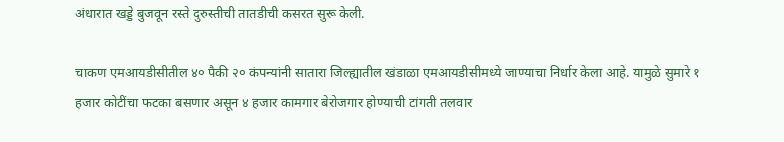अंधारात खड्डे बुजवून रस्ते दुरुस्तीची तातडीची कसरत सुरू केली.

चाकण एमआयडीसीतील ४० पैकी २० कंपन्यांनी सातारा जिल्ह्यातील खंडाळा एमआयडीसीमध्ये जाण्याचा निर्धार केला आहे. यामुळे सुमारे १ हजार कोटींचा फटका बसणार असून ४ हजार कामगार बेरोजगार होण्याची टांगती तलवार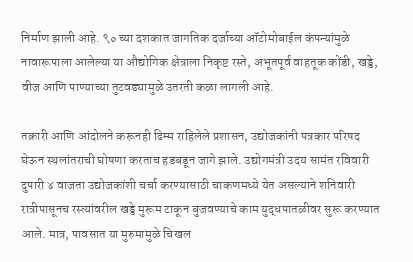निर्माण झाली आहे. ९० च्या दशकात जागतिक दर्जाच्या ऑटोमोबाईल कंपन्यांमुळे नावारूपाला आलेल्या या औद्योगिक क्षेत्राला निकृष्ट रस्ते, अभूतपूर्व वाहतूक कोंडी, खड्डे, वीज आणि पाण्याच्या तुटवड्यामुळे उतरती कळा लागली आहे.

तक्रारी आणि आंदोलने करूनही ढिम्म राहिलेले प्रशासन, उद्योजकांनी पत्रकार परिषद घेऊन स्थलांतराची घोषणा करताच हडबडून जागे झाले. उद्योगमंत्री उदय सामंत रविवारी दुपारी ४ वाजता उद्योजकांशी चर्चा करण्यासाठी चाकणमध्ये येत असल्याने शनिवारी रात्रीपासूनच रस्त्यांवरील खड्डे मुरूम टाकून बुजवण्याचे काम युद्धपातळीवर सुरू करण्यात आले. मात्र, पावसात या मुरुमामुळे चिखल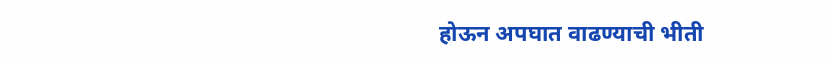होऊन अपघात वाढण्याची भीती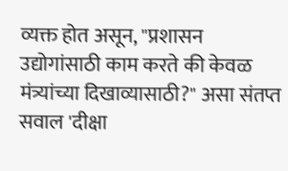व्यक्त होत असून, "प्रशासन उद्योगांसाठी काम करते की केवळ मंत्र्यांच्या दिखाव्यासाठी?" असा संतप्त सवाल 'दीक्षा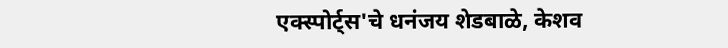एक्स्पोर्ट्स'चे धनंजय शेडबाळे, केशव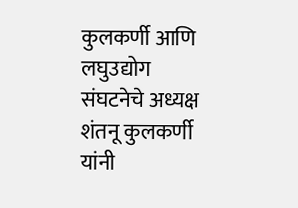कुलकर्णी आणि लघुउद्योग संघटनेचे अध्यक्ष शंतनू कुलकर्णी यांनी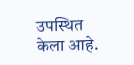उपस्थित केला आहे.